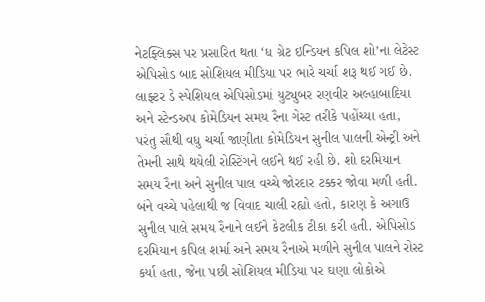નેટફ્લિક્સ પર પ્રસારિત થતા ‘ધ ગ્રેટ ઇન્ડિયન કપિલ શો’ના લેટેસ્ટ એપિસોડ બાદ સોશિયલ મીડિયા પર ભારે ચર્ચા શરૂ થઈ ગઈ છે. લાફ્ટર ડે સ્પેશિયલ એપિસોડમાં યુટ્યુબર રણવીર અલ્હાબાદિયા અને સ્ટેન્ડઅપ કોમેડિયન સમય રૈના ગેસ્ટ તરીકે પહોંચ્યા હતા, પરંતુ સૌથી વધુ ચર્ચા જાણીતા કોમેડિયન સુનીલ પાલની એન્ટ્રી અને તેમની સાથે થયેલી રોસ્ટિંગને લઈને થઈ રહી છે. શો દરમિયાન સમય રૈના અને સુનીલ પાલ વચ્ચે જોરદાર ટક્કર જોવા મળી હતી. બંને વચ્ચે પહેલાથી જ વિવાદ ચાલી રહ્યો હતો, કારણ કે અગાઉ સુનીલ પાલે સમય રૈનાને લઈને કેટલીક ટીકા કરી હતી. એપિસોડ દરમિયાન કપિલ શર્મા અને સમય રૈનાએ મળીને સુનીલ પાલને રોસ્ટ કર્યા હતા, જેના પછી સોશિયલ મીડિયા પર ઘણા લોકોએ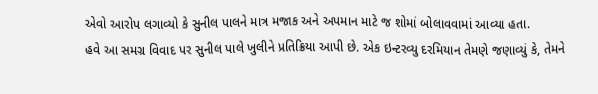એવો આરોપ લગાવ્યો કે સુનીલ પાલને માત્ર મજાક અને અપમાન માટે જ શોમાં બોલાવવામાં આવ્યા હતા.
હવે આ સમગ્ર વિવાદ પર સુનીલ પાલે ખુલીને પ્રતિક્રિયા આપી છે. એક ઇન્ટરવ્યુ દરમિયાન તેમણે જણાવ્યું કે, તેમને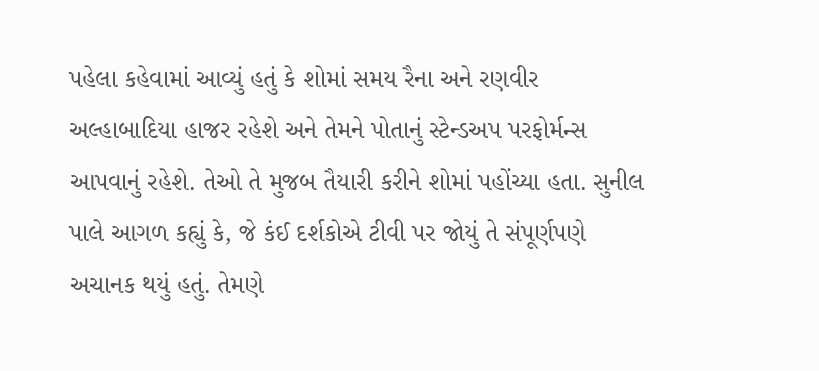પહેલા કહેવામાં આવ્યું હતું કે શોમાં સમય રૈના અને રણવીર અલ્હાબાદિયા હાજર રહેશે અને તેમને પોતાનું સ્ટેન્ડઅપ પરફોર્મન્સ આપવાનું રહેશે. તેઓ તે મુજબ તૈયારી કરીને શોમાં પહોંચ્યા હતા. સુનીલ પાલે આગળ કહ્યું કે, જે કંઈ દર્શકોએ ટીવી પર જોયું તે સંપૂર્ણપણે અચાનક થયું હતું. તેમણે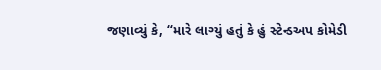જણાવ્યું કે, “મારે લાગ્યું હતું કે હું સ્ટેન્ડઅપ કોમેડી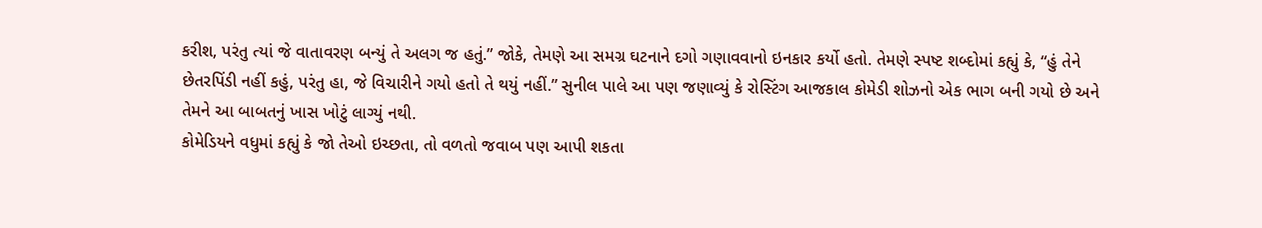કરીશ, પરંતુ ત્યાં જે વાતાવરણ બન્યું તે અલગ જ હતું.” જોકે, તેમણે આ સમગ્ર ઘટનાને દગો ગણાવવાનો ઇનકાર કર્યો હતો. તેમણે સ્પષ્ટ શબ્દોમાં કહ્યું કે, “હું તેને છેતરપિંડી નહીં કહું, પરંતુ હા, જે વિચારીને ગયો હતો તે થયું નહીં.” સુનીલ પાલે આ પણ જણાવ્યું કે રોસ્ટિંગ આજકાલ કોમેડી શોઝનો એક ભાગ બની ગયો છે અને તેમને આ બાબતનું ખાસ ખોટું લાગ્યું નથી.
કોમેડિયને વધુમાં કહ્યું કે જો તેઓ ઇચ્છતા, તો વળતો જવાબ પણ આપી શકતા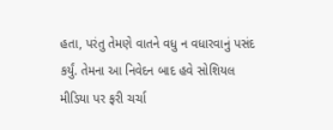હતા, પરંતુ તેમણે વાતને વધુ ન વધારવાનું પસંદ કર્યું. તેમના આ નિવેદન બાદ હવે સોશિયલ મીડિયા પર ફરી ચર્ચા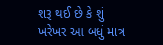શરૂ થઈ છે કે શું ખરેખર આ બધું માત્ર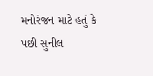મનોરંજન માટે હતું કે પછી સુનીલ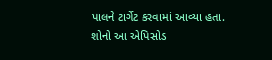પાલને ટાર્ગેટ કરવામાં આવ્યા હતા. શોનો આ એપિસોડ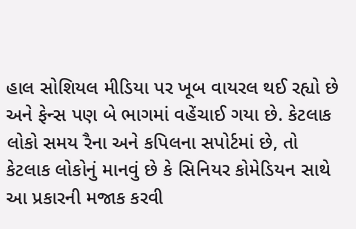હાલ સોશિયલ મીડિયા પર ખૂબ વાયરલ થઈ રહ્યો છે અને ફેન્સ પણ બે ભાગમાં વહેંચાઈ ગયા છે. કેટલાક લોકો સમય રૈના અને કપિલના સપોર્ટમાં છે, તો કેટલાક લોકોનું માનવું છે કે સિનિયર કોમેડિયન સાથે આ પ્રકારની મજાક કરવી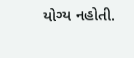યોગ્ય નહોતી.